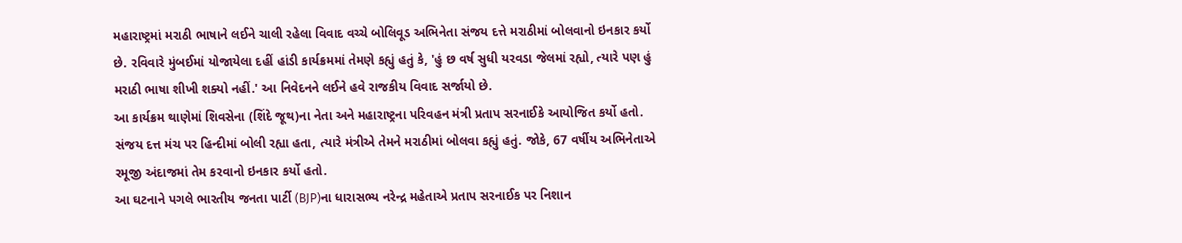મહારાષ્ટ્રમાં મરાઠી ભાષાને લઈને ચાલી રહેલા વિવાદ વચ્ચે બોલિવૂડ અભિનેતા સંજય દત્તે મરાઠીમાં બોલવાનો ઇનકાર કર્યો છે. રવિવારે મુંબઈમાં યોજાયેલા દહીં હાંડી કાર્યક્રમમાં તેમણે કહ્યું હતું કે, 'હું છ વર્ષ સુધી યરવડા જેલમાં રહ્યો, ત્યારે પણ હું મરાઠી ભાષા શીખી શક્યો નહીં.' આ નિવેદનને લઈને હવે રાજકીય વિવાદ સર્જાયો છે.
આ કાર્યક્રમ થાણેમાં શિવસેના (શિંદે જૂથ)ના નેતા અને મહારાષ્ટ્રના પરિવહન મંત્રી પ્રતાપ સરનાઈકે આયોજિત કર્યો હતો. સંજય દત્ત મંચ પર હિન્દીમાં બોલી રહ્યા હતા, ત્યારે મંત્રીએ તેમને મરાઠીમાં બોલવા કહ્યું હતું. જોકે, 67 વર્ષીય અભિનેતાએ રમૂજી અંદાજમાં તેમ કરવાનો ઇનકાર કર્યો હતો.
આ ઘટનાને પગલે ભારતીય જનતા પાર્ટી (BJP)ના ધારાસભ્ય નરેન્દ્ર મહેતાએ પ્રતાપ સરનાઈક પર નિશાન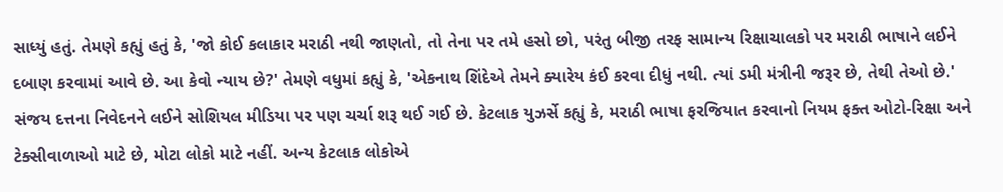સાધ્યું હતું. તેમણે કહ્યું હતું કે, 'જો કોઈ કલાકાર મરાઠી નથી જાણતો, તો તેના પર તમે હસો છો, પરંતુ બીજી તરફ સામાન્ય રિક્ષાચાલકો પર મરાઠી ભાષાને લઈને દબાણ કરવામાં આવે છે. આ કેવો ન્યાય છે?' તેમણે વધુમાં કહ્યું કે, 'એકનાથ શિંદેએ તેમને ક્યારેય કંઈ કરવા દીધું નથી. ત્યાં ડમી મંત્રીની જરૂર છે, તેથી તેઓ છે.'
સંજય દત્તના નિવેદનને લઈને સોશિયલ મીડિયા પર પણ ચર્ચા શરૂ થઈ ગઈ છે. કેટલાક યુઝર્સે કહ્યું કે, મરાઠી ભાષા ફરજિયાત કરવાનો નિયમ ફક્ત ઓટો-રિક્ષા અને ટેક્સીવાળાઓ માટે છે, મોટા લોકો માટે નહીં. અન્ય કેટલાક લોકોએ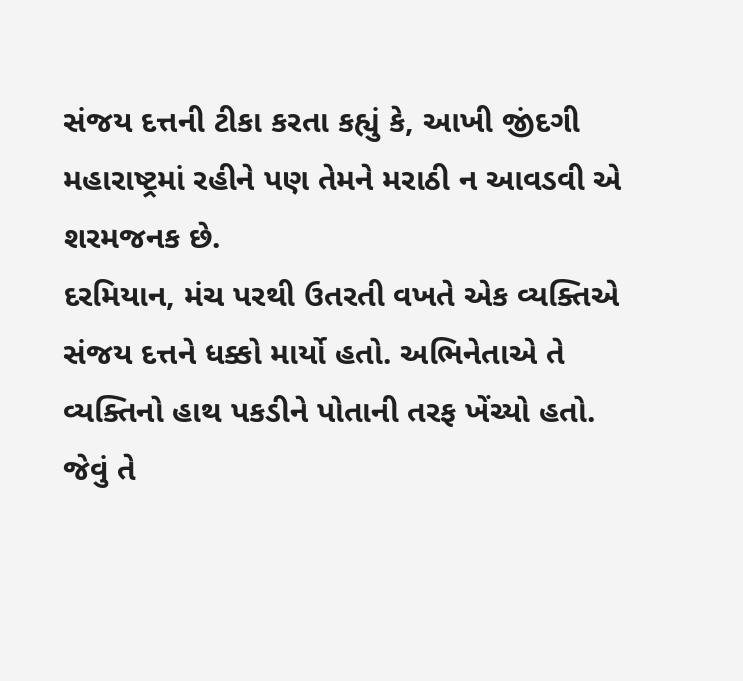સંજય દત્તની ટીકા કરતા કહ્યું કે, આખી જીંદગી મહારાષ્ટ્રમાં રહીને પણ તેમને મરાઠી ન આવડવી એ શરમજનક છે.
દરમિયાન, મંચ પરથી ઉતરતી વખતે એક વ્યક્તિએ સંજય દત્તને ધક્કો માર્યો હતો. અભિનેતાએ તે વ્યક્તિનો હાથ પકડીને પોતાની તરફ ખેંચ્યો હતો. જેવું તે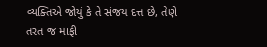વ્યક્તિએ જોયું કે તે સંજય દત્ત છે, તેણે તરત જ માફી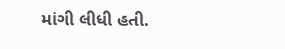માંગી લીધી હતી.